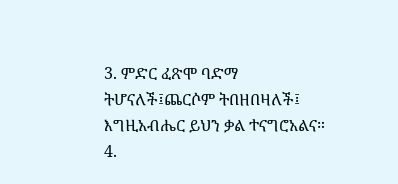3. ምድር ፈጽሞ ባድማ ትሆናለች፤ጨርሶም ትበዘበዛለች፤ እግዚአብሔር ይህን ቃል ተናግሮአልና።
4.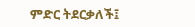ምድር ትደርቃለች፤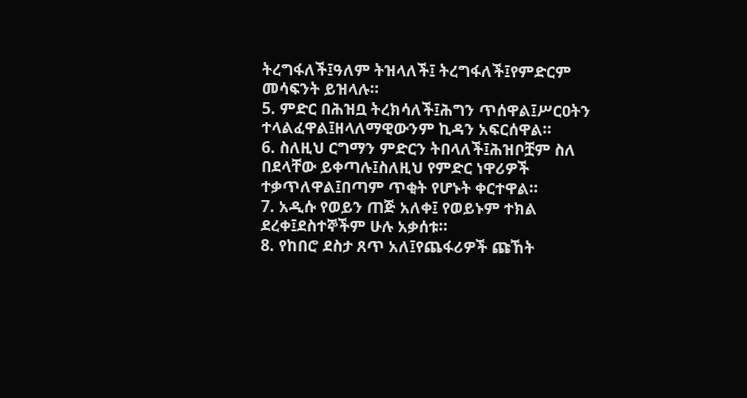ትረግፋለች፤ዓለም ትዝላለች፤ ትረግፋለች፤የምድርም መሳፍንት ይዝላሉ።
5. ምድር በሕዝቧ ትረክሳለች፤ሕግን ጥሰዋል፤ሥርዐትን ተላልፈዋል፤ዘላለማዊውንም ኪዳን አፍርሰዋል።
6. ስለዚህ ርግማን ምድርን ትበላለች፤ሕዝቦቿም ስለ በደላቸው ይቀጣሉ፤ስለዚህ የምድር ነዋሪዎች ተቃጥለዋል፤በጣም ጥቂት የሆኑት ቀርተዋል።
7. አዲሱ የወይን ጠጅ አለቀ፤ የወይኑም ተክል ደረቀ፤ደስተኞችም ሁሉ አቃሰቱ።
8. የከበሮ ደስታ ጸጥ አለ፤የጨፋሪዎች ጩኸት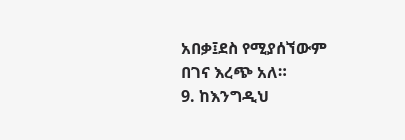አበቃ፤ደስ የሚያሰኘውም በገና እረጭ አለ።
9. ከእንግዲህ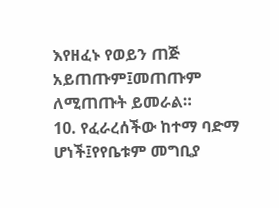እየዘፈኑ የወይን ጠጅ አይጠጡም፤መጠጡም ለሚጠጡት ይመራል።
10. የፈራረሰችው ከተማ ባድማ ሆነች፤የየቤቱም መግቢያ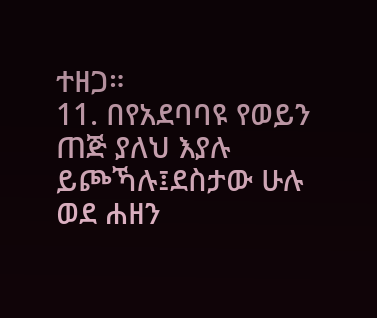ተዘጋ።
11. በየአደባባዩ የወይን ጠጅ ያለህ እያሉ ይጮኻሉ፤ደስታው ሁሉ ወደ ሐዘን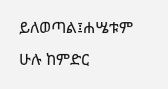ይለወጣል፤ሐሤቱም ሁሉ ከምድር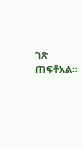ገጽ ጠፍቶአል።